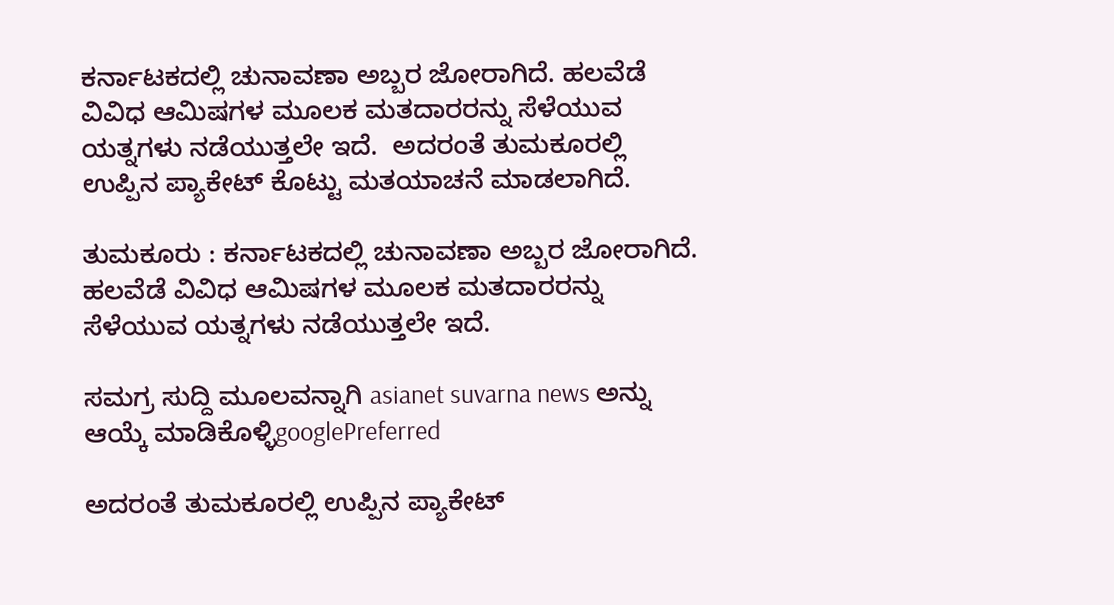ಕರ್ನಾಟಕದಲ್ಲಿ ಚುನಾವಣಾ ಅಬ್ಬರ ಜೋರಾಗಿದೆ. ಹಲವೆಡೆ ವಿವಿಧ ಆಮಿಷಗಳ ಮೂಲಕ ಮತದಾರರನ್ನು ಸೆಳೆಯುವ ಯತ್ನಗಳು ನಡೆಯುತ್ತಲೇ ಇದೆ.  ಅದರಂತೆ ತುಮಕೂರಲ್ಲಿ ಉಪ್ಪಿನ ಪ್ಯಾಕೇಟ್ ಕೊಟ್ಟು ಮತಯಾಚನೆ ಮಾಡಲಾಗಿದೆ.

ತುಮಕೂರು : ಕರ್ನಾಟಕದಲ್ಲಿ ಚುನಾವಣಾ ಅಬ್ಬರ ಜೋರಾಗಿದೆ. ಹಲವೆಡೆ ವಿವಿಧ ಆಮಿಷಗಳ ಮೂಲಕ ಮತದಾರರನ್ನು ಸೆಳೆಯುವ ಯತ್ನಗಳು ನಡೆಯುತ್ತಲೇ ಇದೆ.

ಸಮಗ್ರ ಸುದ್ದಿ ಮೂಲವನ್ನಾಗಿ asianet suvarna news ಅನ್ನು ಆಯ್ಕೆ ಮಾಡಿಕೊಳ್ಳಿgooglePreferred

ಅದರಂತೆ ತುಮಕೂರಲ್ಲಿ ಉಪ್ಪಿನ ಪ್ಯಾಕೇಟ್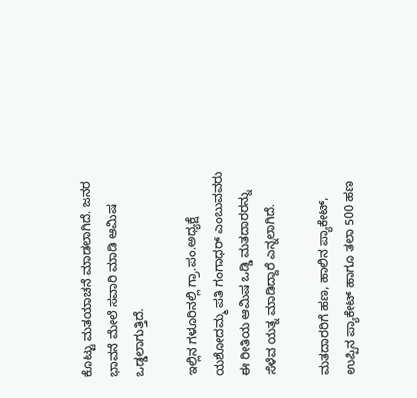ಕೊಟ್ಟು ಮತಯಾಚನೆ ಮಾಡಲಾಗಿದೆ. ಜನರ ಭಾವನೆ ಮೇಲೆ ಸವಾರಿ ಮಾಡಿ ಆಮಿಷ ಒಡ್ಡಲಾಗುತ್ತಿದೆ.

ಇಲ್ಲಿನ ಗಳೂರಿನಲ್ಲಿ ಗ್ರಾ.ಪಂ.ಅಧ್ಯಕ್ಷೆ ಯಶೋದಮ್ಮ ಪತಿ ಗಂಗಾಧರ್ ಎಂಬುವವರು ಈ ರೀತಿಯ ಆಮಿಷ ಒಡ್ಡಿ ಮತದಾರರನ್ನು ಸೆಳೆವ ಯತ್ನ ಮಾಡಿದ್ದಾರೆ ಎನ್ನಲಾಗಿದೆ.

ಮತದಾರರಿಗೆ ಹಣ, ಹಾಲಿನ ಪ್ಯಾಕೇಟ್, ಉಪ್ಪಿನ ಪ್ಯಾಕೇಟ್ ಹಾಗೂ ತಲಾ 500 ಹಣ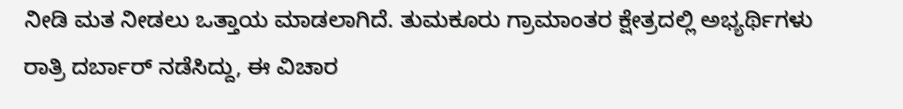ನೀಡಿ ಮತ ನೀಡಲು ಒತ್ತಾಯ ಮಾಡಲಾಗಿದೆ. ತುಮಕೂರು ಗ್ರಾಮಾಂತರ ಕ್ಷೇತ್ರದಲ್ಲಿ ಅಭ್ಯರ್ಥಿಗಳು ರಾತ್ರಿ ದರ್ಬಾರ್ ನಡೆಸಿದ್ದು, ಈ ವಿಚಾರ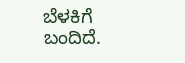ಬೆಳಕಿಗೆ ಬಂದಿದೆ.